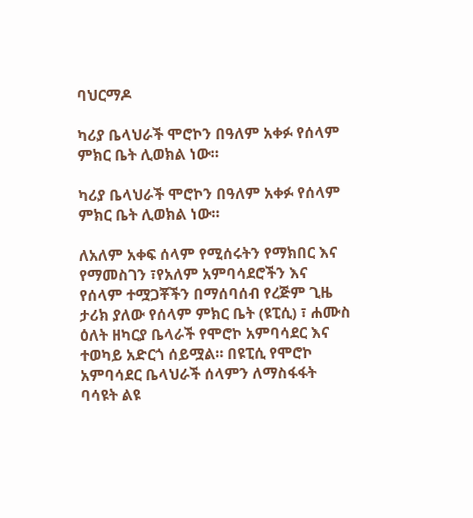ባህርማዶ

ካሪያ ቤላህራች ሞሮኮን በዓለም አቀፉ የሰላም ምክር ቤት ሊወክል ነው።

ካሪያ ቤላህራች ሞሮኮን በዓለም አቀፉ የሰላም ምክር ቤት ሊወክል ነው።

ለአለም አቀፍ ሰላም የሚሰሩትን የማክበር እና የማመስገን ፣የአለም አምባሳደሮችን እና የሰላም ተሟጋቾችን በማሰባሰብ የረጅም ጊዜ ታሪክ ያለው የሰላም ምክር ቤት (ዩፒሲ) ፣ ሐሙስ ዕለት ዘካርያ ቤላራች የሞሮኮ አምባሳደር እና ተወካይ አድርጎ ሰይሟል። በዩፒሲ የሞሮኮ አምባሳደር ቤላህራች ሰላምን ለማስፋፋት ባሳዩት ልዩ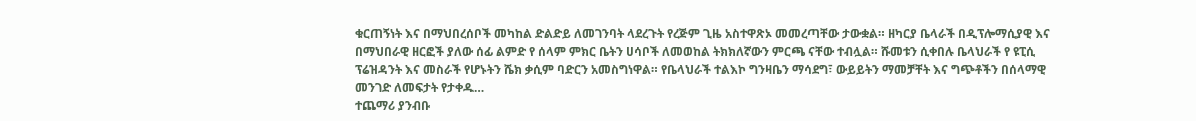ቁርጠኝነት እና በማህበረሰቦች መካከል ድልድይ ለመገንባት ላደረጉት የረጅም ጊዜ አስተዋጽኦ መመረጣቸው ታውቋል። ዘካርያ ቤላራች በዲፕሎማሲያዊ እና በማህበራዊ ዘርፎች ያለው ሰፊ ልምድ የ ሰላም ምክር ቤትን ሀሳቦች ለመወከል ትክክለኛውን ምርጫ ናቸው ተብሏል። ሹመቱን ሲቀበሉ ቤላህራች የ ዩፒሲ ፕሬዝዳንት እና መስራች የሆኑትን ሼክ ቃሲም ባድርን አመስግነዋል። የቤላህራች ተልእኮ ግንዛቤን ማሳደግ፣ ውይይትን ማመቻቸት እና ግጭቶችን በሰላማዊ መንገድ ለመፍታት የታቀዱ…
ተጨማሪ ያንብቡ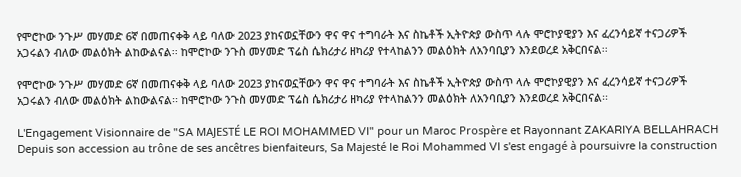የሞሮኮው ንጉሥ መሃመድ 6ኛ በመጠናቀቅ ላይ ባለው 2023 ያከናወኗቸውን ዋና ዋና ተግባራት እና ስኬቶች ኢትዮጵያ ውስጥ ላሉ ሞሮኮያዊያን እና ፈረንሳይኛ ተናጋሪዎች አጋሩልን ብለው መልዕክት ልከውልናል፡፡ ከሞሮኮው ንጉስ መሃመድ ፕሬስ ሴክሪታሪ ዘካሪያ የተላከልንን መልዕክት ለአንባቢያን እንደወረደ አቅርበናል፡፡

የሞሮኮው ንጉሥ መሃመድ 6ኛ በመጠናቀቅ ላይ ባለው 2023 ያከናወኗቸውን ዋና ዋና ተግባራት እና ስኬቶች ኢትዮጵያ ውስጥ ላሉ ሞሮኮያዊያን እና ፈረንሳይኛ ተናጋሪዎች አጋሩልን ብለው መልዕክት ልከውልናል፡፡ ከሞሮኮው ንጉስ መሃመድ ፕሬስ ሴክሪታሪ ዘካሪያ የተላከልንን መልዕክት ለአንባቢያን እንደወረደ አቅርበናል፡፡

L'Engagement Visionnaire de "SA MAJESTÉ LE ROI MOHAMMED VI" pour un Maroc Prospère et Rayonnant ZAKARIYA BELLAHRACH Depuis son accession au trône de ses ancêtres bienfaiteurs, Sa Majesté le Roi Mohammed VI s'est engagé à poursuivre la construction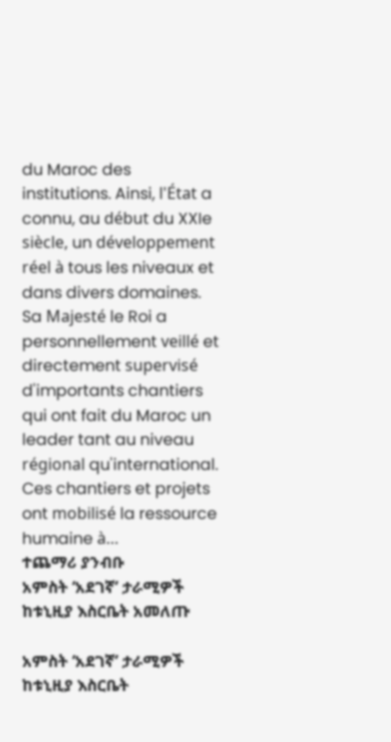du Maroc des institutions. Ainsi, l'État a connu, au début du XXIe siècle, un développement réel à tous les niveaux et dans divers domaines. Sa Majesté le Roi a personnellement veillé et directement supervisé d'importants chantiers qui ont fait du Maroc un leader tant au niveau régional qu'international. Ces chantiers et projets ont mobilisé la ressource humaine à…
ተጨማሪ ያንብቡ
አምስት ‘አደገኛ’ ታራሚዎች ከቱኒዚያ እስርቤት አመለጡ

አምስት ‘አደገኛ’ ታራሚዎች ከቱኒዚያ እስርቤት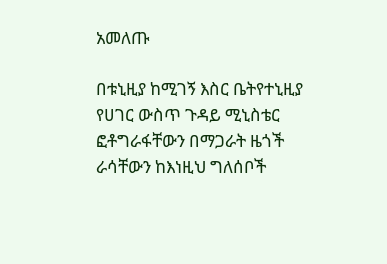አመለጡ

በቱኒዚያ ከሚገኝ እስር ቤትየተኒዚያ የሀገር ውስጥ ጉዳይ ሚኒስቴር ፎቶግራፋቸውን በማጋራት ዜጎች ራሳቸውን ከእነዚህ ግለሰቦች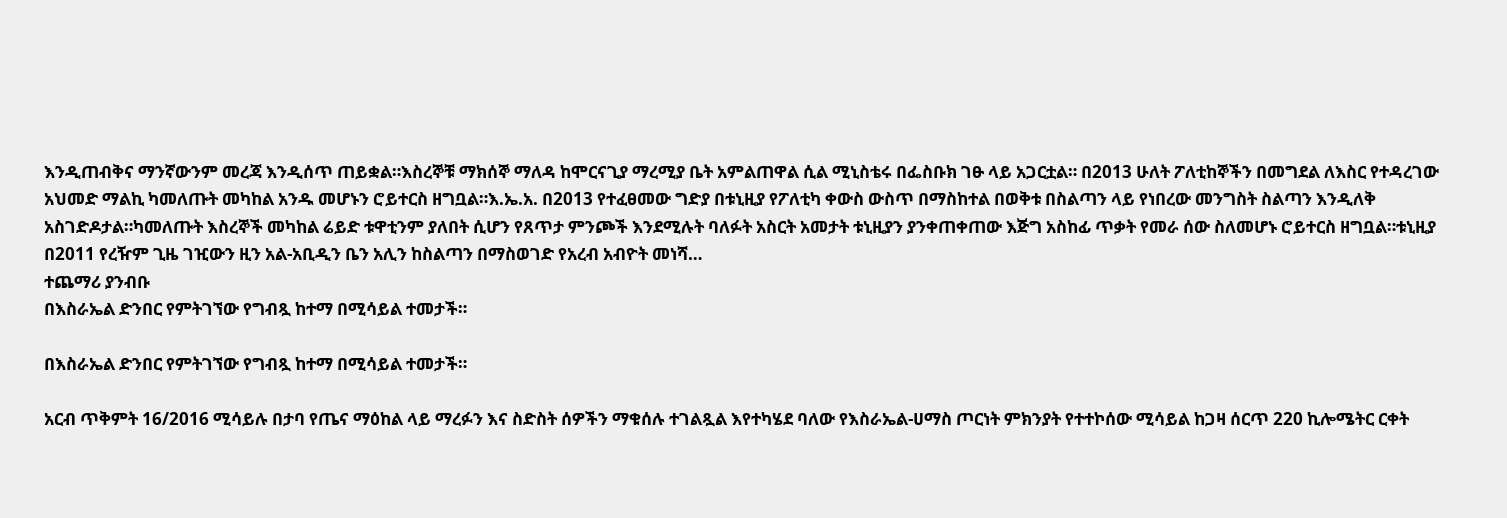እንዲጠብቅና ማንኛውንም መረጃ እንዲሰጥ ጠይቋል።እስረኞቹ ማክሰኞ ማለዳ ከሞርናጊያ ማረሚያ ቤት አምልጠዋል ሲል ሚኒስቴሩ በፌስቡክ ገፁ ላይ አጋርቷል። በ2013 ሁለት ፖለቲከኞችን በመግደል ለእስር የተዳረገው አህመድ ማልኪ ካመለጡት መካከል አንዱ መሆኑን ሮይተርስ ዘግቧል።እ.ኤ.አ. በ2013 የተፈፀመው ግድያ በቱኒዚያ የፖለቲካ ቀውስ ውስጥ በማስከተል በወቅቱ በስልጣን ላይ የነበረው መንግስት ስልጣን እንዲለቅ አስገድዶታል።ካመለጡት እስረኞች መካከል ሬይድ ቱዋቲንም ያለበት ሲሆን የጸጥታ ምንጮች እንደሚሉት ባለፉት አስርት አመታት ቱኒዚያን ያንቀጠቀጠው እጅግ አስከፊ ጥቃት የመራ ሰው ስለመሆኑ ሮይተርስ ዘግቧል።ቱኒዚያ በ2011 የረዥም ጊዜ ገዢውን ዚን አል-አቢዲን ቤን አሊን ከስልጣን በማስወገድ የአረብ አብዮት መነሻ…
ተጨማሪ ያንብቡ
በእስራኤል ድንበር የምትገኘው የግብጿ ከተማ በሚሳይል ተመታች።

በእስራኤል ድንበር የምትገኘው የግብጿ ከተማ በሚሳይል ተመታች።

አርብ ጥቅምት 16/2016 ሚሳይሉ በታባ የጤና ማዕከል ላይ ማረፉን እና ስድስት ሰዎችን ማቁሰሉ ተገልጿል እየተካሄደ ባለው የእስራኤል-ሀማስ ጦርነት ምክንያት የተተኮሰው ሚሳይል ከጋዛ ሰርጥ 220 ኪሎሜትር ርቀት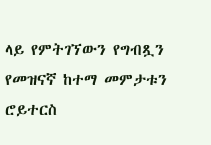ላይ የምትገኘውን የግብጿን የመዝናኛ ከተማ መምታቱን ሮይተርስ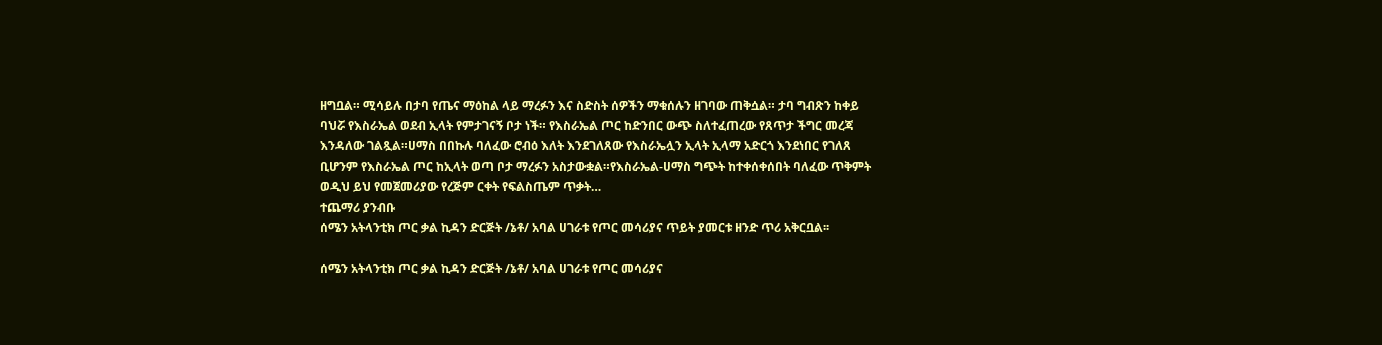ዘግቧል። ሚሳይሉ በታባ የጤና ማዕከል ላይ ማረፉን እና ስድስት ሰዎችን ማቁሰሉን ዘገባው ጠቅሷል። ታባ ግብጽን ከቀይ ባህሯ የእስራኤል ወደብ ኢላት የምታገናኝ ቦታ ነች። የእስራኤል ጦር ከድንበር ውጭ ስለተፈጠረው የጸጥታ ችግር መረጃ እንዳለው ገልጿል።ሀማስ በበኩሉ ባለፈው ሮብዕ እለት እንደገለጸው የእስራኤሏን ኢላት ኢላማ አድርጎ እንደነበር የገለጸ ቢሆንም የእስራኤል ጦር ከኢላት ወጣ ቦታ ማረፉን አስታውቋል።የእስራኤል-ሀማስ ግጭት ከተቀሰቀሰበት ባለፈው ጥቅምት ወዲህ ይህ የመጀመሪያው የረጅም ርቀት የፍልስጤም ጥቃት…
ተጨማሪ ያንብቡ
ሰሜን አትላንቲክ ጦር ቃል ኪዳን ድርጅት /ኔቶ/ አባል ሀገራቱ የጦር መሳሪያና ጥይት ያመርቱ ዘንድ ጥሪ አቅርቧል፡፡

ሰሜን አትላንቲክ ጦር ቃል ኪዳን ድርጅት /ኔቶ/ አባል ሀገራቱ የጦር መሳሪያና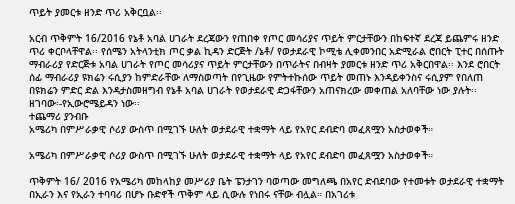ጥይት ያመርቱ ዘንድ ጥሪ አቅርቧል፡፡

አርብ ጥቅምት 16/2016 የኔቶ አባል ሀገራት ደረጃውን የጠበቀ የጦር መሳሪያና ጥይት ምርታቸውን በከፍተኛ ደረጃ ይጨምሩ ዘንድ ጥሪ ቀርቦላቸዋል፡፡ የሰሜን አትላንቲክ ጦር ቃል ኪዳን ድርጅት /ኔቶ/ የወታደራዊ ኮሚቴ ሊቀመንበር አድሚራል ሮበርት ፒተር በሰጡት ማብራሪያ የድርጅቱ አባል ሀገራት የጦር መሳሪያና ጥይት ምርታቸውን በጥራትና በብዛት ያመርቱ ዘንድ ጥሪ አቅርበዋል፡፡ እንደ ሮበርት ሰፊ ማብራሪያ ዩክሬን ሩሲያን ከምድራቸው ለማስወጣት በየጊዜው የምትተኩሰው ጥይት መጠኑ እንዳይቀንስና ሩሲያም የበለጠ በዩክሬን ምድር ድል እንዳታስመዘግብ የኔቶ አባል ሀገራት የወታደራዊ ድጋፋቸውን አጠናክረው መቀጠል አለባቸው ነው ያሉት፡፡ ዘገባው፡-የኢውሮሜይዳን ነው፡፡
ተጨማሪ ያንብቡ
አሜሪካ በምሥራቃዊ ሶሪያ ውስጥ በሚገኙ ሁለት ወታደራዊ ተቋማት ላይ የአየር ደብድባ መፈጸሟን አስታወቀች።

አሜሪካ በምሥራቃዊ ሶሪያ ውስጥ በሚገኙ ሁለት ወታደራዊ ተቋማት ላይ የአየር ደብድባ መፈጸሟን አስታወቀች።

ጥቅምት 16/ 2016 የአሜሪካ መከላከያ መሥሪያ ቤት ፔንታገን ባወጣው መግለጫ በአየር ድብደባው የተመቱት ወታደራዊ ተቋማት በኢራን እና የኢራን ተባባሪ በሆኑ ቡድኖች ጥቅም ላይ ሲውሉ የነበሩ ናቸው ብሏል። በአገሪቱ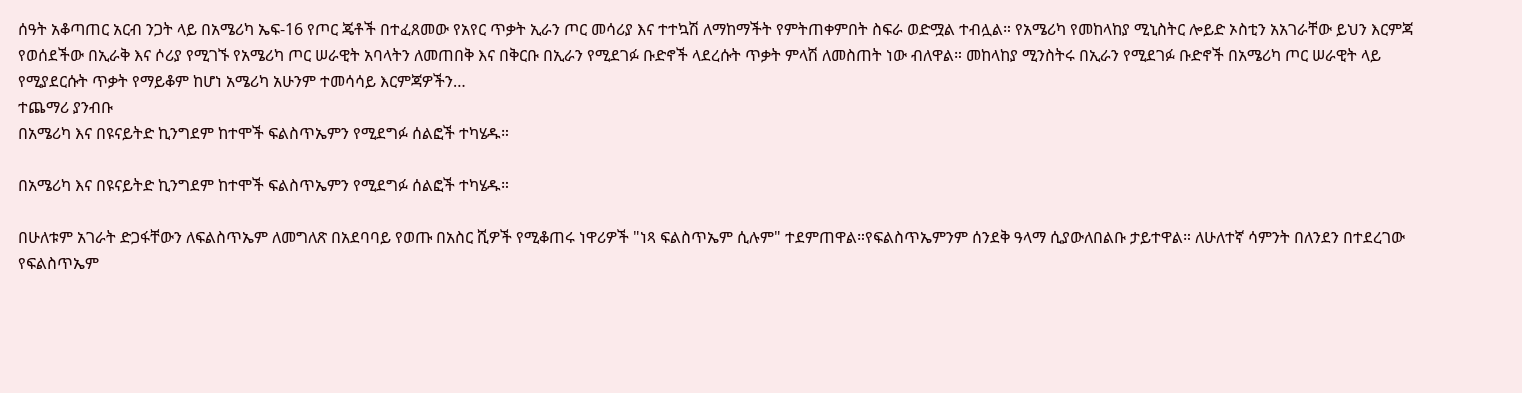ሰዓት አቆጣጠር አርብ ንጋት ላይ በአሜሪካ ኤፍ-16 የጦር ጄቶች በተፈጸመው የአየር ጥቃት ኢራን ጦር መሳሪያ እና ተተኳሽ ለማከማችት የምትጠቀምበት ስፍራ ወድሟል ተብሏል። የአሜሪካ የመከላከያ ሚኒስትር ሎይድ ኦስቲን አአገራቸው ይህን እርምጃ የወሰደችው በኢራቅ እና ሶሪያ የሚገኙ የአሜሪካ ጦር ሠራዊት አባላትን ለመጠበቅ እና በቅርቡ በኢራን የሚደገፉ ቡድኖች ላደረሱት ጥቃት ምላሽ ለመስጠት ነው ብለዋል። መከላከያ ሚንስትሩ በኢራን የሚደገፉ ቡድኖች በአሜሪካ ጦር ሠራዊት ላይ የሚያደርሱት ጥቃት የማይቆም ከሆነ አሜሪካ አሁንም ተመሳሳይ እርምጃዎችን…
ተጨማሪ ያንብቡ
በአሜሪካ እና በዩናይትድ ኪንግደም ከተሞች ፍልስጥኤምን የሚደግፉ ሰልፎች ተካሄዱ።

በአሜሪካ እና በዩናይትድ ኪንግደም ከተሞች ፍልስጥኤምን የሚደግፉ ሰልፎች ተካሄዱ።

በሁለቱም አገራት ድጋፋቸውን ለፍልስጥኤም ለመግለጽ በአደባባይ የወጡ በአስር ሺዎች የሚቆጠሩ ነዋሪዎች "ነጻ ፍልስጥኤም ሲሉም" ተደምጠዋል።የፍልስጥኤምንም ሰንደቅ ዓላማ ሲያውለበልቡ ታይተዋል። ለሁለተኛ ሳምንት በለንደን በተደረገው የፍልስጥኤም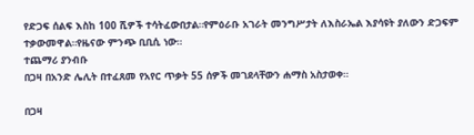የድጋፍ ሰልፍ እስከ 100 ሺዎች ተሳትፈውበታል።የምዕራቡ አገራት መንግሥታት ለእስራኤል እያሳዩት ያለውን ድጋፍም ተቃውመዋል።የዜናው ምንጭ ቢቢሲ ነው።
ተጨማሪ ያንብቡ
በጋዛ በአንድ ሌሊት በተፈጸመ የአየር ጥቃት 55 ሰዎች መገደላቸውን ሐማስ አስታወቀ።

በጋዛ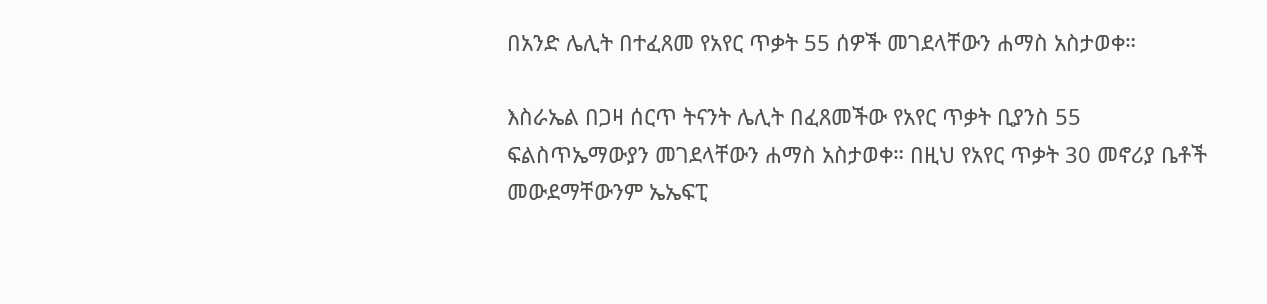በአንድ ሌሊት በተፈጸመ የአየር ጥቃት 55 ሰዎች መገደላቸውን ሐማስ አስታወቀ።

እስራኤል በጋዛ ሰርጥ ትናንት ሌሊት በፈጸመችው የአየር ጥቃት ቢያንስ 55 ፍልስጥኤማውያን መገደላቸውን ሐማስ አስታወቀ። በዚህ የአየር ጥቃት 30 መኖሪያ ቤቶች መውደማቸውንም ኤኤፍፒ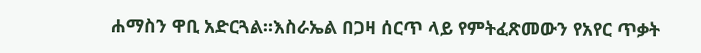ሐማስን ዋቢ አድርጓል።እስራኤል በጋዛ ሰርጥ ላይ የምትፈጽመውን የአየር ጥቃት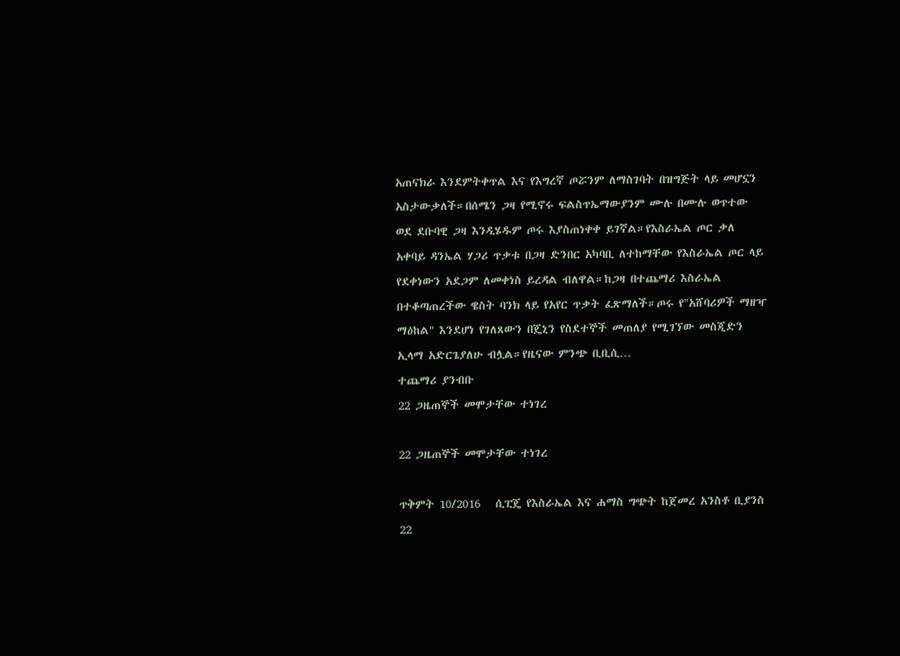አጠናክራ እንደምትቀጥል እና የእግረኛ ጦሯንም ለማስገባት በዝግጅት ላይ መሆኗን አስታውቃለች።በሰሜን ጋዛ የሚኖሩ ፍልስጥኤማውያንም ሙሉ በሙሉ ወጥተው ወደ ደቡባዊ ጋዛ እንዲሄዱም ጦሩ እያስጠነቀቀ ይገኛል።የእስራኤል ጦር ቃለ አቀባይ ዳንኤል ሃጋሪ ጥቃቱ በጋዛ ድንበር አካባቢ ለተከማቸው የእስራኤል ጦር ላይ የደቀነውን አደጋም ለመቀነስ ይረዳል ብለዋል።ከጋዛ በተጨማሪ እስራኤል በተቆጣጠረችው ዌስት ባንክ ላይ የአየር ጥቃት ፈጽማለች።ጦሩ የ"አሸባሪዎች ማዘዣ ማዕከል" እንደሆነ የገለጸውን በጄኒን የስደተኞች መጠለያ የሚገኘው መስጂድን ኢላማ አድርጌያለሁ ብሏል።የዜናው ምንጭ ቢቢሲ…
ተጨማሪ ያንብቡ
22 ጋዜጠኞች መሞታቸው ተነገረ

22 ጋዜጠኞች መሞታቸው ተነገረ

ጥቅምት 10/2016   ሲፒጄ የእስራኤል እና ሐማስ ግጭት ከጀመረ አንስቶ ቢያንስ 22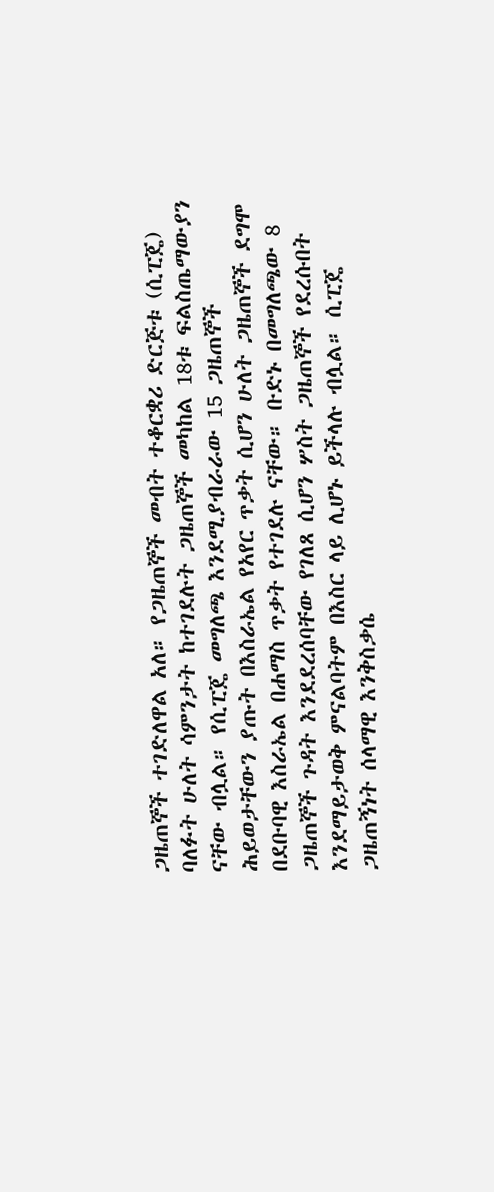ጋዜጠኞች ተገድለዋል አለ። የጋዜጠኞች መብት ተቆርቋሪ ድርጅቱ (ሲፒጄ) ባለፉት ሁለት ሳምንታት ከተገደሉት ጋዜጠኞች መካከል 18ቱ ፍልስጤማውያን ናቸው ብሏል። የሲፒጄ መግለጫ እንደሚያብራራው 15 ጋዜጠኞች ሕይወታቸውን ያጡት በእስራኤል የአየር ጥቃት ሲሆን ሁለት ጋዜጠኞች ደግሞ በደቡባዊ እስራኤል በሐማስ ጥቃት የተገደሉ ናቸው። ቡድኑ በመግለጫው 8 ጋዜጠኞች ጉዳት እንደደረሰባቸው የገለጸ ሲሆን ሦስት ጋዜጠኞች የደረሱበት እንደማይታወቅ ምናልባትም በእስር ላይ ሊሆኑ ይችላሉ ብሏል። ሲፒጄ ጋዜጠኝነት ሰላማዊ እንቅስቃሴ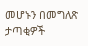መሆኑን በመግለጽ ታጣቂዎች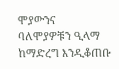ሞያውንና ባለሞያዎቹን ዒላማ ከማድረግ እንዲቆጠቡ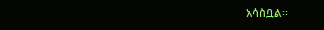አሳስቧል፡፡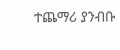ተጨማሪ ያንብቡ